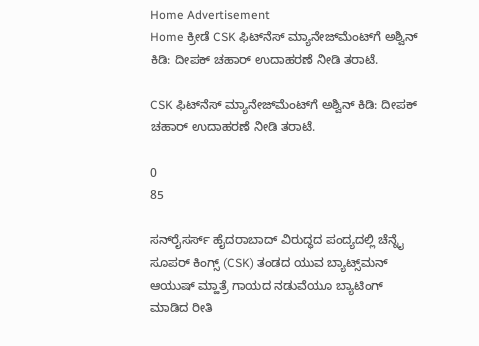Home Advertisement
Home ಕ್ರೀಡೆ CSK ಫಿಟ್‌ನೆಸ್ ಮ್ಯಾನೇಜ್‌ಮೆಂಟ್‌ಗೆ ಅಶ್ವಿನ್ ಕಿಡಿ: ದೀಪಕ್ ಚಹಾರ್ ಉದಾಹರಣೆ ನೀಡಿ ತರಾಟೆ.

CSK ಫಿಟ್‌ನೆಸ್ ಮ್ಯಾನೇಜ್‌ಮೆಂಟ್‌ಗೆ ಅಶ್ವಿನ್ ಕಿಡಿ: ದೀಪಕ್ ಚಹಾರ್ ಉದಾಹರಣೆ ನೀಡಿ ತರಾಟೆ.

0
85

ಸನ್‌ರೈಸರ್ಸ್ ಹೈದರಾಬಾದ್ ವಿರುದ್ಧದ ಪಂದ್ಯದಲ್ಲಿ ಚೆನ್ನೈ ಸೂಪರ್ ಕಿಂಗ್ಸ್ (CSK) ತಂಡದ ಯುವ ಬ್ಯಾಟ್ಸ್‌ಮನ್ ಆಯುಷ್ ಮ್ಹಾತ್ರೆ ಗಾಯದ ನಡುವೆಯೂ ಬ್ಯಾಟಿಂಗ್ ಮಾಡಿದ ರೀತಿ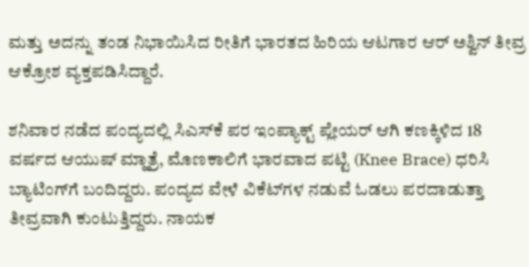ಮತ್ತು ಅದನ್ನು ತಂಡ ನಿಭಾಯಿಸಿದ ರೀತಿಗೆ ಭಾರತದ ಹಿರಿಯ ಆಟಗಾರ ಆರ್ ಅಶ್ವಿನ್ ತೀವ್ರ ಆಕ್ರೋಶ ವ್ಯಕ್ತಪಡಿಸಿದ್ದಾರೆ.

ಶನಿವಾರ ನಡೆದ ಪಂದ್ಯದಲ್ಲಿ ಸಿಎಸ್‌ಕೆ ಪರ ಇಂಪ್ಯಾಕ್ಟ್ ಪ್ಲೇಯರ್ ಆಗಿ ಕಣಕ್ಕಿಳಿದ 18 ವರ್ಷದ ಆಯುಷ್ ಮ್ಹಾತ್ರೆ, ಮೊಣಕಾಲಿಗೆ ಭಾರವಾದ ಪಟ್ಟಿ (Knee Brace) ಧರಿಸಿ ಬ್ಯಾಟಿಂಗ್‌ಗೆ ಬಂದಿದ್ದರು. ಪಂದ್ಯದ ವೇಳೆ ವಿಕೆಟ್‌ಗಳ ನಡುವೆ ಓಡಲು ಪರದಾಡುತ್ತಾ ತೀವ್ರವಾಗಿ ಕುಂಟುತ್ತಿದ್ದರು. ನಾಯಕ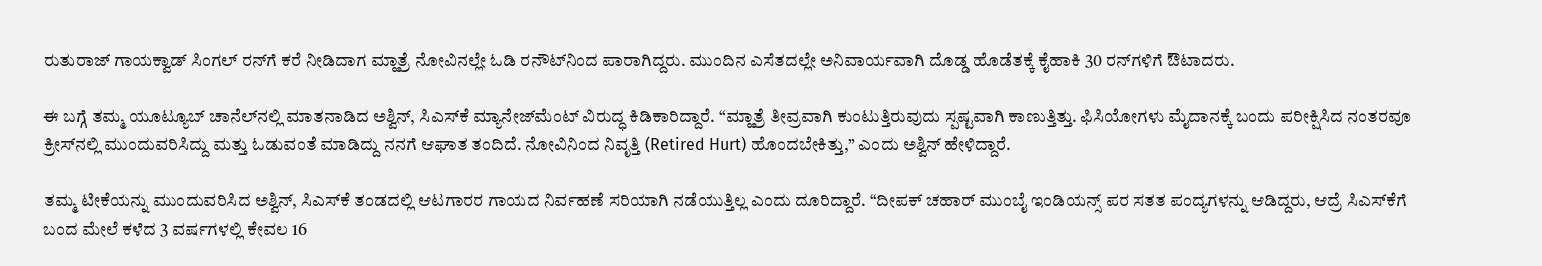ರುತುರಾಜ್ ಗಾಯಕ್ವಾಡ್ ಸಿಂಗಲ್ ರನ್‌ಗೆ ಕರೆ ನೀಡಿದಾಗ ಮ್ಹಾತ್ರೆ ನೋವಿನಲ್ಲೇ ಓಡಿ ರನೌಟ್‌ನಿಂದ ಪಾರಾಗಿದ್ದರು. ಮುಂದಿನ ಎಸೆತದಲ್ಲೇ ಅನಿವಾರ್ಯವಾಗಿ ದೊಡ್ಡ ಹೊಡೆತಕ್ಕೆ ಕೈಹಾಕಿ 30 ರನ್‌ಗಳಿಗೆ ಔಟಾದರು.

ಈ ಬಗ್ಗೆ ತಮ್ಮ ಯೂಟ್ಯೂಬ್ ಚಾನೆಲ್‌ನಲ್ಲಿ ಮಾತನಾಡಿದ ಅಶ್ವಿನ್, ಸಿಎಸ್‌ಕೆ ಮ್ಯಾನೇಜ್‌ಮೆಂಟ್ ವಿರುದ್ಧ ಕಿಡಿಕಾರಿದ್ದಾರೆ. “ಮ್ಹಾತ್ರೆ ತೀವ್ರವಾಗಿ ಕುಂಟುತ್ತಿರುವುದು ಸ್ಪಷ್ಟವಾಗಿ ಕಾಣುತ್ತಿತ್ತು. ಫಿಸಿಯೋಗಳು ಮೈದಾನಕ್ಕೆ ಬಂದು ಪರೀಕ್ಷಿಸಿದ ನಂತರವೂ ಕ್ರೀಸ್‌ನಲ್ಲಿ ಮುಂದುವರಿಸಿದ್ದು ಮತ್ತು ಓಡುವಂತೆ ಮಾಡಿದ್ದು ನನಗೆ ಆಘಾತ ತಂದಿದೆ. ನೋವಿನಿಂದ ನಿವೃತ್ತಿ (Retired Hurt) ಹೊಂದಬೇಕಿತ್ತು,” ಎಂದು ಅಶ್ವಿನ್ ಹೇಳಿದ್ದಾರೆ.

ತಮ್ಮ ಟೀಕೆಯನ್ನು ಮುಂದುವರಿಸಿದ ಅಶ್ವಿನ್, ಸಿಎಸ್‌ಕೆ ತಂಡದಲ್ಲಿ ಆಟಗಾರರ ಗಾಯದ ನಿರ್ವಹಣೆ ಸರಿಯಾಗಿ ನಡೆಯುತ್ತಿಲ್ಲ ಎಂದು ದೂರಿದ್ದಾರೆ. “ದೀಪಕ್ ಚಹಾರ್ ಮುಂಬೈ ಇಂಡಿಯನ್ಸ್ ಪರ ಸತತ ಪಂದ್ಯಗಳನ್ನು ಆಡಿದ್ದರು, ಆದ್ರೆ ಸಿಎಸ್‌ಕೆಗೆ ಬಂದ ಮೇಲೆ ಕಳೆದ 3 ವರ್ಷಗಳಲ್ಲಿ ಕೇವಲ 16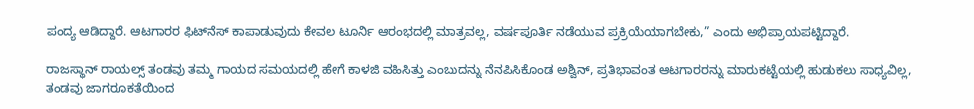ಪಂದ್ಯ ಆಡಿದ್ದಾರೆ. ಆಟಗಾರರ ಫಿಟ್‌ನೆಸ್ ಕಾಪಾಡುವುದು ಕೇವಲ ಟೂರ್ನಿ ಆರಂಭದಲ್ಲಿ ಮಾತ್ರವಲ್ಲ, ವರ್ಷಪೂರ್ತಿ ನಡೆಯುವ ಪ್ರಕ್ರಿಯೆಯಾಗಬೇಕು,” ಎಂದು ಅಭಿಪ್ರಾಯಪಟ್ಟಿದ್ದಾರೆ.

ರಾಜಸ್ಥಾನ್ ರಾಯಲ್ಸ್ ತಂಡವು ತಮ್ಮ ಗಾಯದ ಸಮಯದಲ್ಲಿ ಹೇಗೆ ಕಾಳಜಿ ವಹಿಸಿತ್ತು ಎಂಬುದನ್ನು ನೆನಪಿಸಿಕೊಂಡ ಅಶ್ವಿನ್, ಪ್ರತಿಭಾವಂತ ಆಟಗಾರರನ್ನು ಮಾರುಕಟ್ಟೆಯಲ್ಲಿ ಹುಡುಕಲು ಸಾಧ್ಯವಿಲ್ಲ, ತಂಡವು ಜಾಗರೂಕತೆಯಿಂದ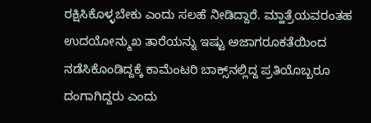ರಕ್ಷಿಸಿಕೊಳ್ಳಬೇಕು ಎಂದು ಸಲಹೆ ನೀಡಿದ್ದಾರೆ. ಮ್ಹಾತ್ರೆಯವರಂತಹ ಉದಯೋನ್ಮುಖ ತಾರೆಯನ್ನು ಇಷ್ಟು ಅಜಾಗರೂಕತೆಯಿಂದ ನಡೆಸಿಕೊಂಡಿದ್ದಕ್ಕೆ ಕಾಮೆಂಟರಿ ಬಾಕ್ಸ್‌ನಲ್ಲಿದ್ದ ಪ್ರತಿಯೊಬ್ಬರೂ ದಂಗಾಗಿದ್ದರು ಎಂದು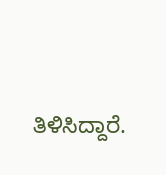ತಿಳಿಸಿದ್ದಾರೆ.